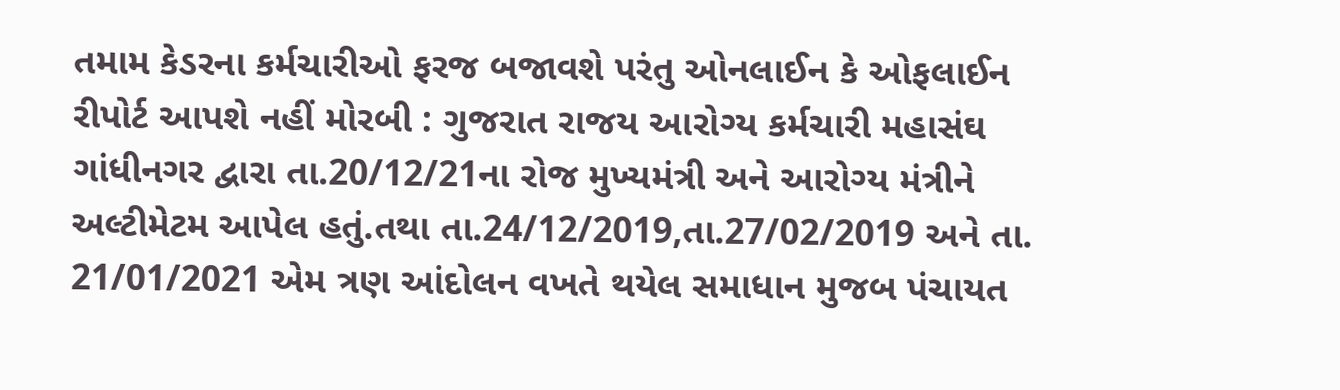તમામ કેડરના કર્મચારીઓ ફરજ બજાવશે પરંતુ ઓનલાઈન કે ઓફલાઈન રીપોર્ટ આપશે નહીં મોરબી : ગુજરાત રાજય આરોગ્ય કર્મચારી મહાસંઘ ગાંધીનગર દ્વારા તા.20/12/21ના રોજ મુખ્યમંત્રી અને આરોગ્ય મંત્રીને અલ્ટીમેટમ આપેલ હતું.તથા તા.24/12/2019,તા.27/02/2019 અને તા. 21/01/2021 એમ ત્રણ આંદોલન વખતે થયેલ સમાધાન મુજબ પંચાયત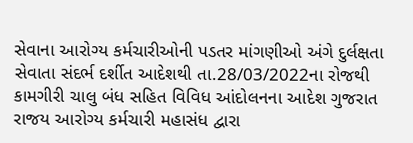સેવાના આરોગ્ય કર્મચારીઓની પડતર માંગણીઓ અંગે દુર્લક્ષતા સેવાતા સંદર્ભ દર્શીત આદેશથી તા.28/03/2022ના રોજથી કામગીરી ચાલુ બંધ સહિત વિવિધ આંદોલનના આદેશ ગુજરાત રાજય આરોગ્ય કર્મચારી મહાસંધ દ્વારા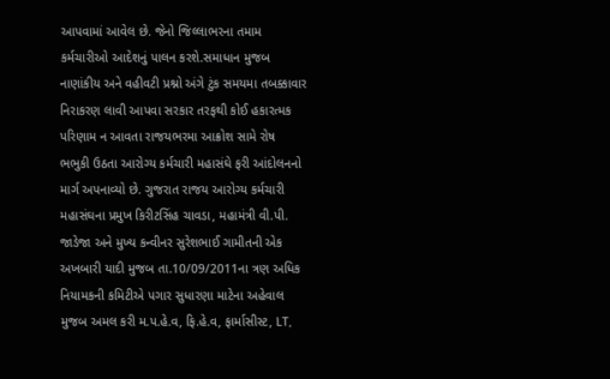આપવામાં આવેલ છે. જેનો જિલ્લાભરના તમામ કર્મચારીઓ આદેશનું પાલન કરશે.સમાધાન મુજબ નાણાંકીય અને વહીવટી પ્રશ્નો અંગે ટુંક સમયમા તબક્કાવાર નિરાકરણ લાવી આપવા સરકાર તરફથી કોઈ હકારત્મક પરિણામ ન આવતા રાજયભરમા આક્રોશ સામે રોષ ભભુકી ઉઠતા આરોગ્ય કર્મચારી મહાસંઘે ફરી આંદોલનનો માર્ગ અપનાવ્યો છે. ગુજરાત રાજય આરોગ્ય કર્મચારી મહાસંઘના પ્રમુખ કિરીટસિંહ ચાવડા, મહામંત્રી વી.પી. જાડેજા અને મુખ્ય કન્વીનર સુરેશભાઈ ગામીતની એક અખબારી યાદી મુજબ તા.10/09/2011ના ત્રણ અધિક નિયામકની કમિટીએ પગાર સુધારણા માટેના અહેવાલ મુજબ અમલ કરી મ.પ.હે.વ, ફિ.હે.વ, ફાર્માસીસ્ટ, LT,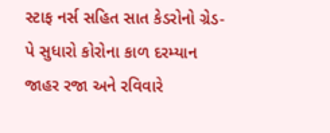સ્ટાફ નર્સ સહિત સાત કેડરોનો ગ્રેડ-પે સુધારો કોરોના કાળ દરમ્યાન જાહર રજા અને રવિવારે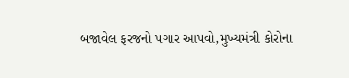બજાવેલ ફરજનો પગાર આપવો,મુખ્યમંત્રી કોરોના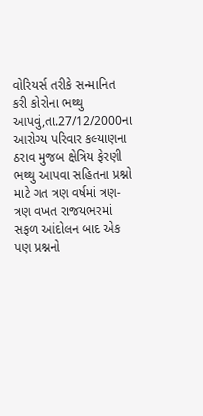વોરિયર્સ તરીકે સન્માનિત કરી કોરોના ભથ્થુ આપવું,તા.27/12/2000ના આરોગ્ય પરિવાર કલ્યાણના ઠરાવ મુજબ ક્ષેત્રિય ફેરણી ભથ્થુ આપવા સહિતના પ્રશ્નો માટે ગત ત્રણ વર્ષમાં ત્રણ-ત્રણ વખત રાજયભરમાં સફળ આંદોલન બાદ એક પણ પ્રશ્નનો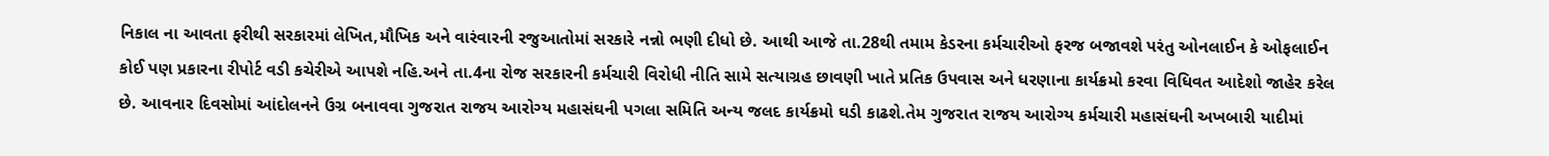નિકાલ ના આવતા ફરીથી સરકારમાં લેખિત,મૌખિક અને વારંવારની રજુઆતોમાં સરકારે નન્નો ભણી દીધો છે. આથી આજે તા.28થી તમામ કેડરના કર્મચારીઓ ફરજ બજાવશે પરંતુ ઓનલાઈન કે ઓફલાઈન કોઈ પણ પ્રકારના રીપોર્ટ વડી કચેરીએ આપશે નહિ.અને તા.4ના રોજ સરકારની કર્મચારી વિરોધી નીતિ સામે સત્યાગ્રહ છાવણી ખાતે પ્રતિક ઉપવાસ અને ધરણાના કાર્યક્રમો કરવા વિધિવત આદેશો જાહેર કરેલ છે. આવનાર દિવસોમાં આંદોલનને ઉગ્ર બનાવવા ગુજરાત રાજય આરોગ્ય મહાસંઘની પગલા સમિતિ અન્ય જલદ કાર્યક્રમો ઘડી કાઢશે.તેમ ગુજરાત રાજય આરોગ્ય કર્મચારી મહાસંઘની અખબારી યાદીમાં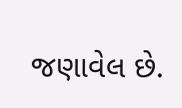જણાવેલ છે.